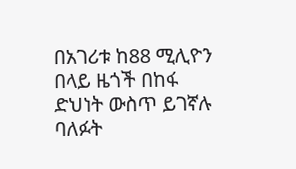በአገሪቱ ከ88 ሚሊዮን በላይ ዜጎች በከፋ ድህነት ውስጥ ይገኛሉ
ባለፉት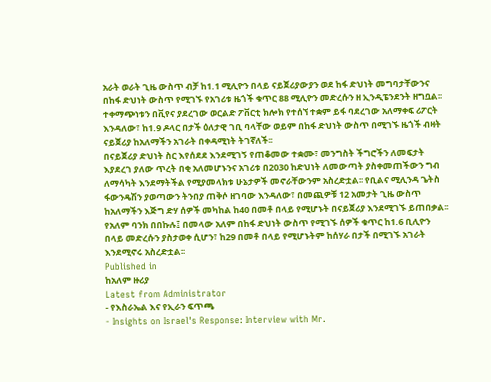አራት ወራት ጊዜ ውስጥ ብቻ ከ1.1 ሚሊዮን በላይ ናይጀሪያውያን ወደ ከፋ ድህነት መግባታቸውንና በከፋ ድህነት ውስጥ የሚገኙ የአገሪቱ ዜጎች ቁጥር 88 ሚሊዮን መድረሱን ዘ ኢንዲፔንደንት ዘግቧል፡፡
ተቀማጭነቱን በቪየና ያደረገው ወርልድ ፖቨርቲ ክሎክ የተሰኘ ተቋም ይፋ ባደረገው አለማቀፍ ሪፖርት እንዳለው፣ ከ1.9 ዶላር በታች ዕለታዊ ገቢ ባላቸው ወይም በከፋ ድህነት ውስጥ በሚገኙ ዜጎች ብዛት ናይጀሪያ ከአለማችን አገራት በቀዳሚነት ትገኛለች፡፡
በናይጀሪያ ድህነት ስር እየሰደደ እንደሚገኝ የጠቆመው ተቋሙ፣ መንግስት ችግሮችን ለመፍታት እያደረገ ያለው ጥረት በቂ አለመሆኑንና አገሪቱ በ2030 ከድህነት ለመውጣት ያስቀመጠችውን ግብ ለማሳካት እንደማትችል የሚያመላክቱ ሁኔታዎች መኖራቸውንም አስረድቷል፡፡ የቢልና ሚሊንዳ ጌትስ ፋውንዴሽን ያወጣውን ትንበያ ጠቅሶ ዘገባው እንዳለው፣ በመጪዎቹ 12 አመታት ጊዜ ውስጥ ከአለማችን እጅግ ድሃ ሰዎች መካከል ከ40 በመቶ በላይ የሚሆኑት በናይጀሪያ እንደሚገኙ ይጠበቃል፡፡
የአለም ባንክ በበኩሉ፤ በመላው አለም በከፋ ድህነት ውስጥ የሚገኙ ሰዎች ቁጥር ከ1.6 ቢሊዮን በላይ መድረሱን ያስታወቀ ሲሆን፣ ከ29 በመቶ በላይ የሚሆኑትም ከሰሃራ በታች በሚገኙ አገራት እንደሚኖሩ አስረድቷል፡፡
Published in
ከአለም ዙሪያ
Latest from Administrator
- የእስራኤል እና የኢራን ፍጥጫ
- Insights on Israel's Response: Interview with Mr.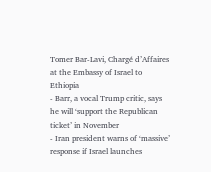Tomer Bar-Lavi, Chargé d’Affaires at the Embassy of Israel to Ethiopia
- Barr, a vocal Trump critic, says he will ‘support the Republican ticket’ in November
- Iran president warns of ‘massive’ response if Israel launches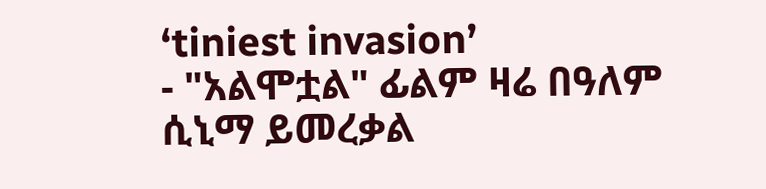‘tiniest invasion’
- "አልሞቷል" ፊልም ዛሬ በዓለም ሲኒማ ይመረቃል